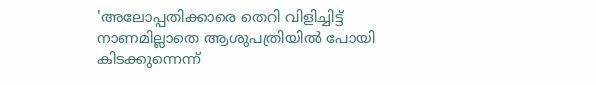'അലോപ്പതിക്കാരെ തെറി വിളിച്ചിട്ട് നാണമില്ലാതെ ആശുപത്രിയിൽ പോയി കിടക്കുന്നെന്ന്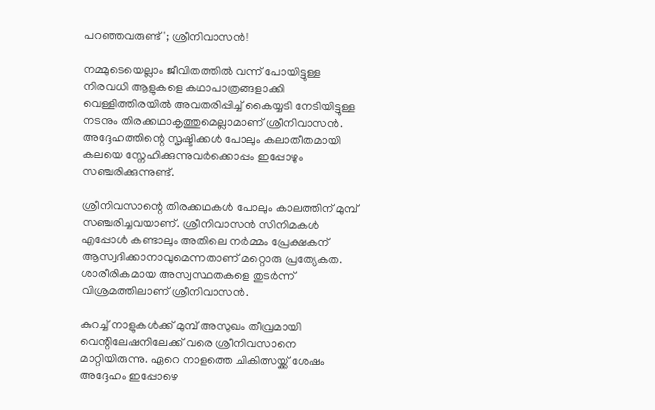പറഞ്ഞവരുണ്ട്'; ശ്രീനിവാസൻ!

നമ്മുടെയെല്ലാം ജീവിതത്തിൽ വന്ന് പോയിട്ടുള്ള നിരവധി ആളുകളെ കഥാപാത്രങ്ങളാക്കി വെള്ളിത്തിരയിൽ അവതരിപ്പിച്ച് കൈയ്യടി നേടിയിട്ടുള്ള നടനും തിരക്കഥാകൃത്തുമെല്ലാമാണ് ശ്രീനിവാസൻ. അദ്ദേഹത്തിന്റെ സൃഷ്ടിക്കൾ പോലും കലാതീതമായി കലയെ സ്നേഹിക്കുന്നുവർക്കൊപ്പം ഇപ്പോഴും സഞ്ചരിക്കുന്നുണ്ട്.

ശ്രീനിവസാന്റെ തിരക്കഥകൾ പോലും കാലത്തിന് മുമ്പ് സഞ്ചരിച്ചവയാണ്. ശ്രീനിവാസൻ സിനിമകൾ എപ്പോൾ കണ്ടാലും അതിലെ നർമ്മം പ്രേക്ഷകന് ആസ്വദിക്കാനാവുമെന്നതാണ് മറ്റൊരു പ്രത്യേകത. ശാരീരികമായ അസ്വസ്ഥതകളെ തുടർന്ന് വിശ്രമത്തിലാണ് ശ്രീനിവാസൻ.

കുറച്ച് നാളുകൾക്ക് മുമ്പ് അസുഖം തീവ്രമായി വെന്റിലേഷനിലേക്ക് വരെ ശ്രീനിവസാനെ മാറ്റിയിരുന്നു. ഏറെ നാളത്തെ ചി‌കിത്സയ്ക്ക് ശേഷം അദ്ദേഹം ഇപ്പോഴെ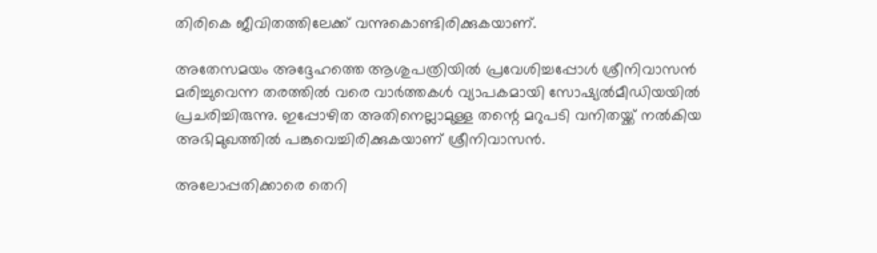തിരികെ ജീവിതത്തിലേക്ക് വന്നുകൊണ്ടിരിക്കുകയാണ്.

അതേസമയം അദ്ദേഹത്തെ ആശുപത്രിയിൽ പ്രവേശിച്ചപ്പോൾ ശ്രീനിവാസൻ മരിച്ചുവെന്ന തരത്തിൽ വരെ വാർത്തകൾ വ്യാപകമായി സോഷ്യൽമീഡിയയിൽ പ്രചരിച്ചിരുന്നു. ഇപ്പോഴിത അതിനെല്ലാമുള്ള തന്റെ മറുപടി വനിതയ്ക്ക് നൽകിയ അഭിമുഖത്തിൽ പങ്കുവെച്ചിരിക്കുകയാണ് ശ്രീനിവാസൻ.

അലോപ്പതിക്കാരെ തെറി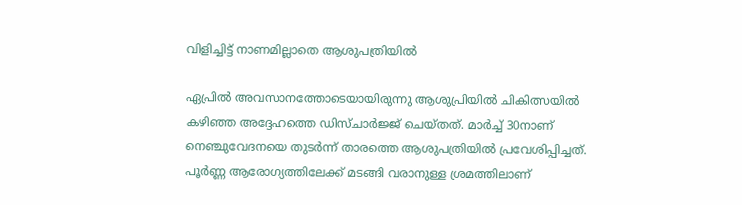വിളിച്ചിട്ട് നാണമില്ലാതെ ആശുപത്രിയിൽ

ഏപ്രിൽ അവസാനത്തോടെയായിരുന്നു ആശുപ്രിയിൽ ചികിത്സയിൽ കഴിഞ്ഞ അദ്ദേഹത്തെ ഡിസ്ചാർജ്ജ് ചെയ്തത്. മാർച്ച് 30നാണ് നെഞ്ചുവേദനയെ തുടർന്ന് താരത്തെ ആശുപത്രിയിൽ പ്രവേശിപ്പിച്ചത്. പൂർണ്ണ ആരോഗ്യത്തിലേക്ക് മടങ്ങി വരാനുള്ള ശ്രമത്തിലാണ്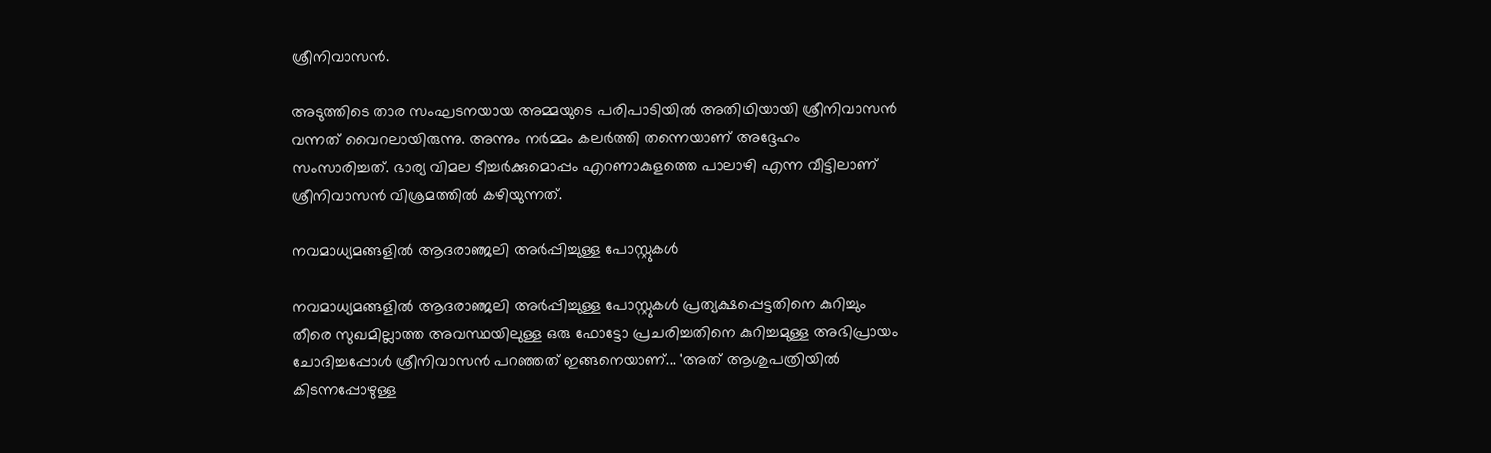ശ്രീനിവാസൻ.

അടുത്തിടെ താര സംഘടനയായ അമ്മയുടെ പരിപാടിയിൽ അതിഥിയായി ശ്രീനിവാസൻ വന്നത് വൈറലായിരുന്നു. അന്നും നർമ്മം കലർത്തി തന്നെയാണ് അദ്ദേഹം സംസാരിച്ചത്. ഭാര്യ വിമല ടീച്ചർക്കുമൊപ്പം എറണാകുളത്തെ പാലാഴി എന്ന വീട്ടിലാണ് ശ്രീനിവാസൻ വിശ്രമത്തിൽ കഴിയുന്നത്.

നവമാധ്യമങ്ങളിൽ ആദരാഞ്ജലി അർപ്പിച്ചുള്ള പോസ്റ്റുകൾ

നവമാധ്യമങ്ങളിൽ ആദരാഞ്ജലി അർപ്പിച്ചുള്ള പോസ്റ്റുകൾ പ്രത്യക്ഷപ്പെട്ടതിനെ കുറിച്ചും തീരെ സുഖമില്ലാത്ത അവസ്ഥയിലുള്ള ഒരു ഫോട്ടോ പ്രചരിച്ചതിനെ കുറിച്ചമുള്ള അഭിപ്രായം ചോദിച്ചപ്പോൾ ശ്രീനിവാസൻ പറഞ്ഞത് ഇങ്ങനെയാണ്... 'അത് ആശുപത്രിയിൽ കിടന്നപ്പോഴുള്ള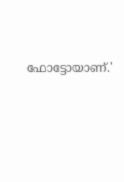ഫോട്ടോയാണ്.'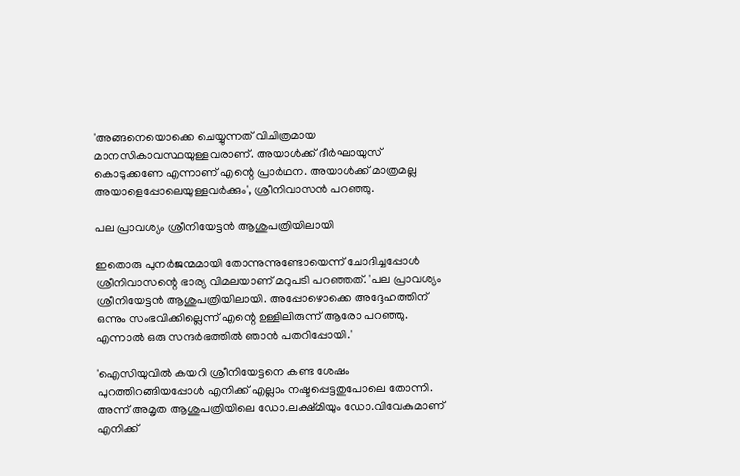'അങ്ങനെയൊക്കെ ചെയ്യുന്നത് വിചിത്രമായ മാനസികാവസ്ഥയുള്ളവരാണ്. അയാൾക്ക് ദീർഘായുസ് കൊടുക്കണേ എന്നാണ് എന്റെ പ്രാർഥന. അയാൾക്ക് മാത്രമല്ല അയാളെപ്പോലെയുള്ളവർക്കും', ശ്രീനിവാസൻ പറഞ്ഞു.

പല പ്രാവശ്യം ശ്രീനിയേട്ടൻ ആശുപത്രിയിലായി

ഇതൊരു പുനർജന്മമായി തോന്നുന്നുണ്ടോയെന്ന് ചോദിച്ചപ്പോൾ ശ്രീനിവാസന്റെ ഭാര്യ വിമലയാണ് മറുപടി പറഞ്ഞത്. 'പല പ്രാവശ്യം ശ്രീനിയേട്ടൻ ആശുപത്രിയിലായി. അപ്പോഴൊക്കെ അദ്ദേഹത്തിന് ഒന്നും സംഭവിക്കില്ലെന്ന് എന്റെ ഉള്ളിലിരുന്ന് ആരോ പറഞ്ഞു. എന്നാൽ ഒരു സന്ദർഭത്തിൽ ഞാൻ പതറിപ്പോയി.'

'ഐസിയുവിൽ കയറി ശ്രീനിയേട്ടനെ കണ്ട ശേഷം പുറത്തിറങ്ങിയപ്പോൾ എനിക്ക് എല്ലാം നഷ്ടപ്പെട്ടതുപോലെ തോന്നി. അന്ന് അമൃത ആശുപത്രിയിലെ ഡോ.ലക്ഷ്മിയും ഡോ.വിവേകുമാണ് എനിക്ക്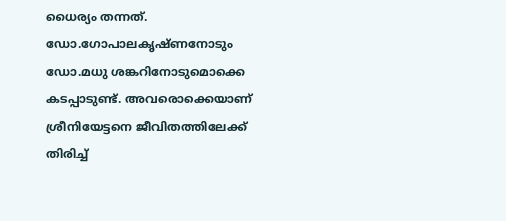ധൈര്യം തന്നത്. ഡോ.ഗോപാലകൃഷ്ണനോടും ഡോ.മധു ശങ്കറിനോടുമൊക്കെ കടപ്പാടുണ്ട്. അവരൊക്കെയാണ് ശ്രീനിയേട്ടനെ ജീവിതത്തിലേക്ക് തിരിച്ച്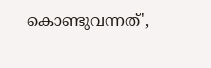കൊണ്ടുവന്നത്',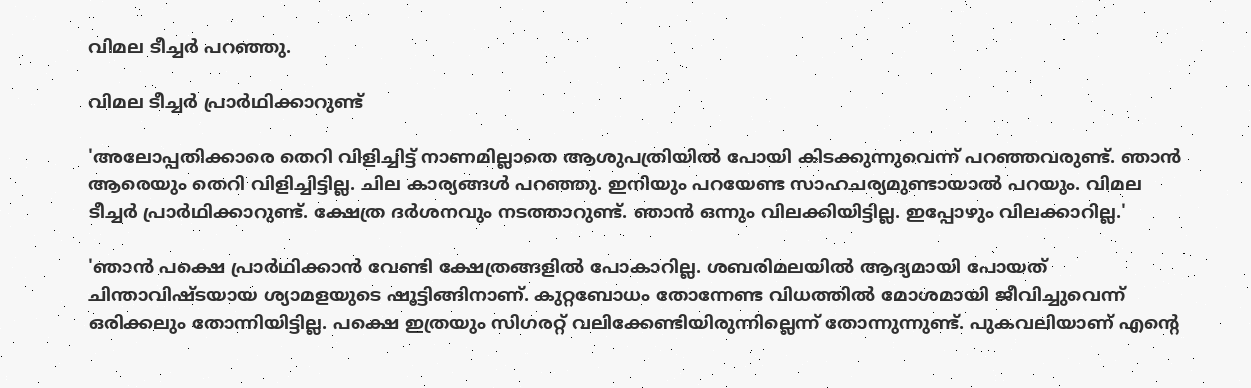വിമല ടീച്ചർ പറഞ്ഞു.

വിമല ടീച്ചർ പ്രാർഥിക്കാറുണ്ട്

'അലോപ്പതിക്കാരെ തെറി വിളിച്ചിട്ട് നാണമില്ലാതെ ആശുപത്രിയിൽ പോയി കിടക്കുന്നുവെന്ന് പറഞ്ഞവരുണ്ട്. ഞാൻ ആരെയും തെറി വിളിച്ചിട്ടില്ല. ചില കാര്യങ്ങൾ പറഞ്ഞു. ഇനിയും പറയേണ്ട സാഹചര്യമുണ്ടായാൽ പറയും. വിമല ടീച്ചർ പ്രാർഥിക്കാറുണ്ട്. ക്ഷേത്ര ദർശനവും നടത്താറുണ്ട്. ഞാൻ ഒന്നും വിലക്കിയിട്ടില്ല. ഇപ്പോഴും വിലക്കാറില്ല.'

'ഞാൻ പക്ഷെ പ്രാർഥിക്കാൻ വേണ്ടി ക്ഷേത്രങ്ങളിൽ പോകാറില്ല. ശബരിമലയിൽ ആദ്യമായി പോയത് ചിന്താവിഷ്ടയായ ശ്യാമളയുടെ ഷൂട്ടിങ്ങിനാണ്. കുറ്റബോധം തോന്നേണ്ട വിധത്തിൽ മോശമായി ജീവിച്ചുവെന്ന് ഒരിക്കലും തോന്നിയിട്ടില്ല. പക്ഷെ ഇത്രയും സിഗരറ്റ് വലിക്കേണ്ടിയിരുന്നില്ലെന്ന് തോന്നുന്നുണ്ട്. പുകവലിയാണ് എന്റെ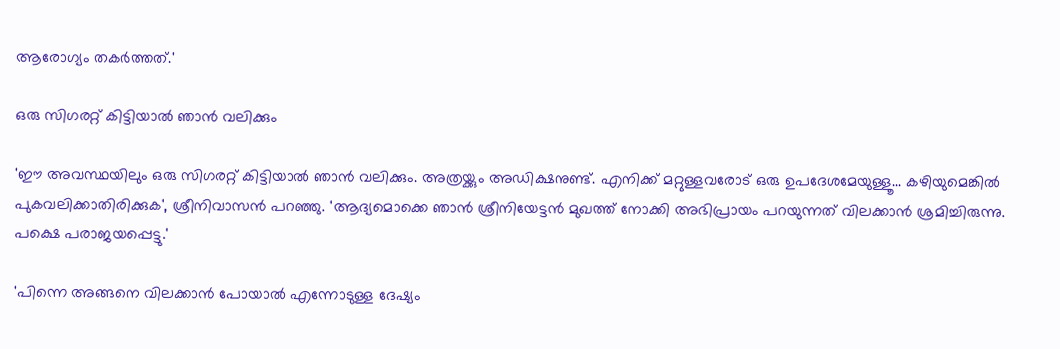ആരോഗ്യം തകർത്തത്.'

ഒരു സിഗരറ്റ് കിട്ടിയാൽ ഞാൻ വലിക്കും

'ഈ അവസ്ഥയിലും ഒരു സിഗരറ്റ് കിട്ടിയാൽ ഞാൻ വലിക്കും. അത്രയ്ക്കും അഡിക്ഷനുണ്ട്. എനിക്ക് മറ്റുള്ളവരോട് ഒരു ഉപദേശമേയുള്ളൂ... കഴിയുമെങ്കിൽ പുകവലിക്കാതിരിക്കുക', ശ്രീനിവാസൻ പറഞ്ഞു. 'ആദ്യമൊക്കെ ഞാൻ ശ്രീനിയേട്ടൻ മുഖത്ത് നോക്കി അഭിപ്രായം പറയുന്നത് വിലക്കാൻ ശ്രമിച്ചിരുന്നു. പക്ഷെ പരാജയപ്പെട്ടു.'

'പിന്നെ അങ്ങനെ വിലക്കാൻ പോയാൽ എന്നോടുള്ള ദേഷ്യം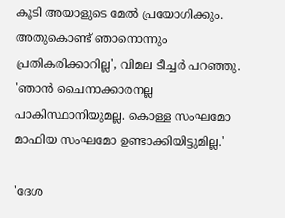കൂടി അയാളുടെ മേൽ പ്രയോഗിക്കും. അതുകൊണ്ട് ഞാനൊന്നും പ്രതികരിക്കാറില്ല', വിമല ടീച്ചർ പറഞ്ഞു. 'ഞാൻ ചൈനാക്കാരനല്ല പാകിസ്ഥാനിയുമല്ല. കൊള്ള സംഘമോ മാഫിയ സംഘമോ ഉണ്ടാക്കിയിട്ടുമില്ല.'

'ദേശ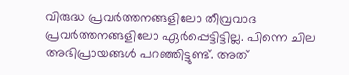വിരുദ്ധ പ്രവർത്തനങ്ങളിലോ തീവ്രവാദ പ്രവർത്തനങ്ങളിലോ ഏർപ്പെട്ടിട്ടില്ല. പിന്നെ ചില അഭിപ്രായങ്ങൾ പറഞ്ഞിട്ടുണ്ട്. അത്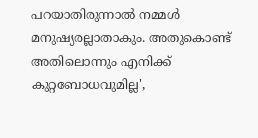പറയാതിരുന്നാൽ നമ്മൾ മനുഷ്യരല്ലാതാകും. അതുകൊണ്ട് അതിലൊന്നും എനിക്ക് കുറ്റബോധവുമില്ല',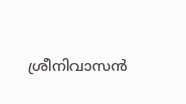ശ്രീനിവാസൻ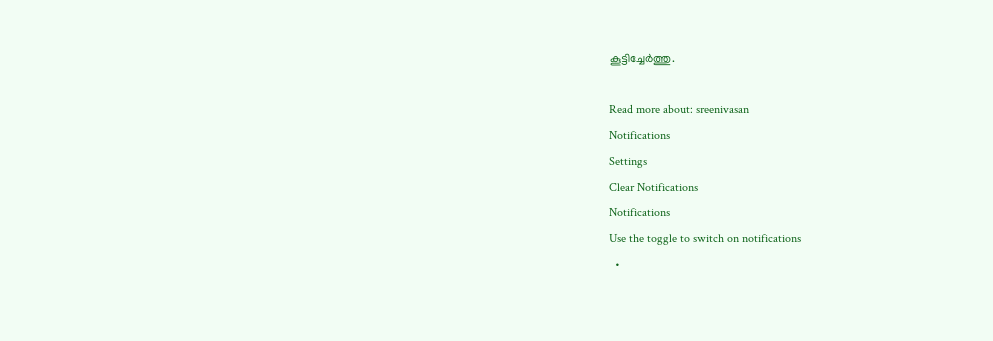കൂട്ടിച്ചേർത്തു.

Read more about: sreenivasan
Notifications
Settings
Clear Notifications
Notifications
Use the toggle to switch on notifications
  •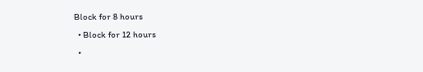Block for 8 hours
  • Block for 12 hours
  •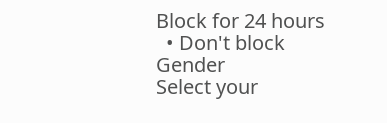Block for 24 hours
  • Don't block
Gender
Select your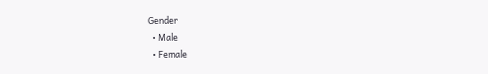Gender
  • Male
  • Female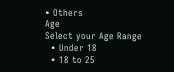• Others
Age
Select your Age Range
  • Under 18
  • 18 to 25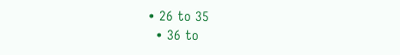• 26 to 35
  • 36 to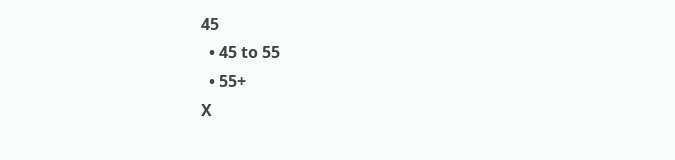45
  • 45 to 55
  • 55+
X